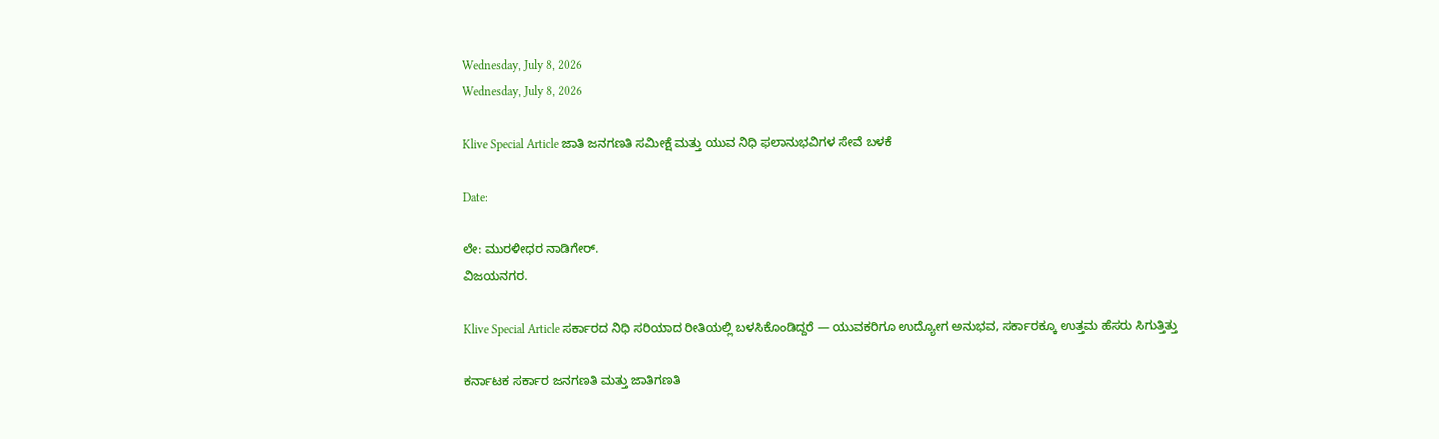Wednesday, July 8, 2026
Wednesday, July 8, 2026

Klive Special Article ಜಾತಿ ಜನಗಣತಿ ಸಮೀಕ್ಷೆ ಮತ್ತು ಯುವ ನಿಧಿ ಫಲಾನುಭವಿಗಳ ಸೇವೆ ಬಳಕೆ

Date:

ಲೇ: ಮುರಳೀಧರ ನಾಡಿಗೇರ್.
ವಿಜಯನಗರ.

Klive Special Article ಸರ್ಕಾರದ ನಿಧಿ ಸರಿಯಾದ ರೀತಿಯಲ್ಲಿ ಬಳಸಿಕೊಂಡಿದ್ದರೆ — ಯುವಕರಿಗೂ ಉದ್ಯೋಗ ಅನುಭವ, ಸರ್ಕಾರಕ್ಕೂ ಉತ್ತಮ ಹೆಸರು ಸಿಗುತ್ತಿತ್ತು

ಕರ್ನಾಟಕ ಸರ್ಕಾರ ಜನಗಣತಿ ಮತ್ತು ಜಾತಿಗಣತಿ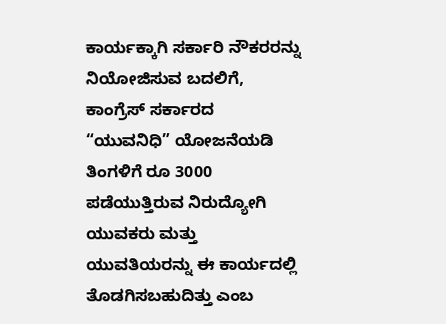ಕಾರ್ಯಕ್ಕಾಗಿ ಸರ್ಕಾರಿ ನೌಕರರನ್ನು ನಿಯೋಜಿಸುವ ಬದಲಿಗೆ, ಕಾಂಗ್ರೆಸ್ ಸರ್ಕಾರದ “ಯುವನಿಧಿ” ಯೋಜನೆಯಡಿ ತಿಂಗಳಿಗೆ ರೂ 3000 ಪಡೆಯುತ್ತಿರುವ ನಿರುದ್ಯೋಗಿ ಯುವಕರು ಮತ್ತು ಯುವತಿಯರನ್ನು ಈ ಕಾರ್ಯದಲ್ಲಿ ತೊಡಗಿಸಬಹುದಿತ್ತು ಎಂಬ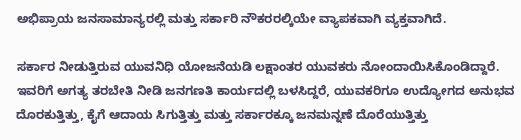ಅಭಿಪ್ರಾಯ ಜನಸಾಮಾನ್ಯರಲ್ಲಿ ಮತ್ತು ಸರ್ಕಾರಿ ನೌಕರರಲ್ಕಿಯೇ ವ್ಯಾಪಕವಾಗಿ ವ್ಯಕ್ತವಾಗಿದೆ.

ಸರ್ಕಾರ ನೀಡುತ್ತಿರುವ ಯುವನಿಧಿ ಯೋಜನೆಯಡಿ ಲಕ್ಷಾಂತರ ಯುವಕರು ನೋಂದಾಯಿಸಿಕೊಂಡಿದ್ದಾರೆ. ಇವರಿಗೆ ಅಗತ್ಯ ತರಬೇತಿ ನೀಡಿ ಜನಗಣತಿ ಕಾರ್ಯದಲ್ಲಿ ಬಳಸಿದ್ದರೆ, ಯುವಕರಿಗೂ ಉದ್ಯೋಗದ ಅನುಭವ ದೊರಕುತ್ತಿತ್ತು, ಕೈಗೆ ಆದಾಯ ಸಿಗುತ್ತಿತ್ತು ಮತ್ತು ಸರ್ಕಾರಕ್ಕೂ ಜನಮನ್ನಣೆ ದೊರೆಯುತ್ತಿತ್ತು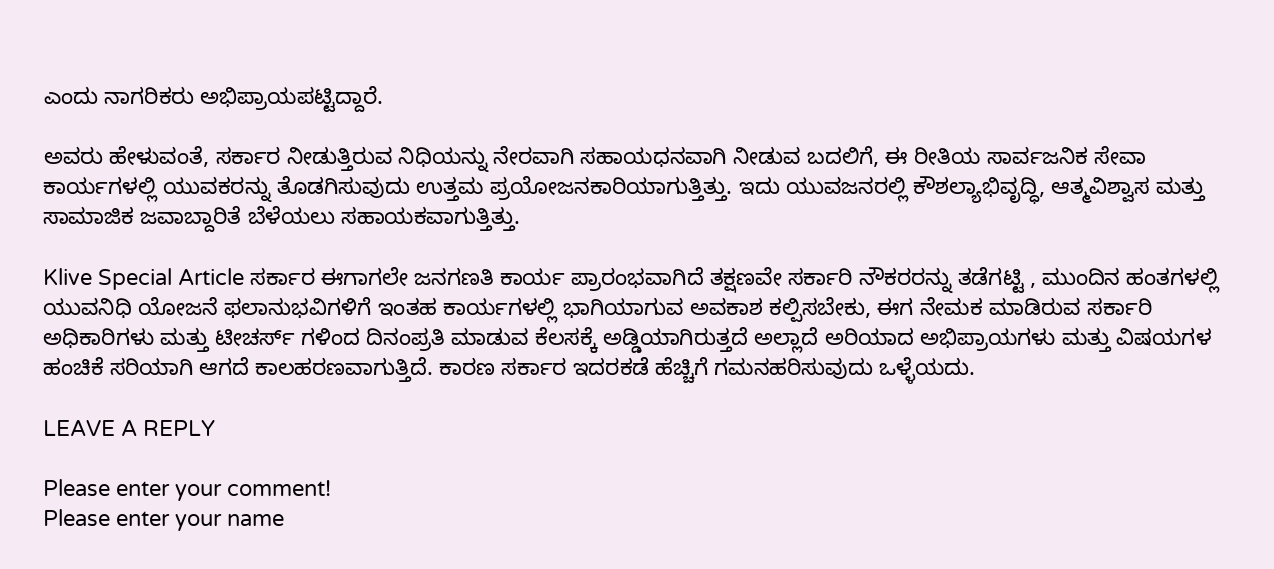ಎಂದು ನಾಗರಿಕರು ಅಭಿಪ್ರಾಯಪಟ್ಟಿದ್ದಾರೆ.

ಅವರು ಹೇಳುವಂತೆ, ಸರ್ಕಾರ ನೀಡುತ್ತಿರುವ ನಿಧಿಯನ್ನು ನೇರವಾಗಿ ಸಹಾಯಧನವಾಗಿ ನೀಡುವ ಬದಲಿಗೆ, ಈ ರೀತಿಯ ಸಾರ್ವಜನಿಕ ಸೇವಾ ಕಾರ್ಯಗಳಲ್ಲಿ ಯುವಕರನ್ನು ತೊಡಗಿಸುವುದು ಉತ್ತಮ ಪ್ರಯೋಜನಕಾರಿಯಾಗುತ್ತಿತ್ತು. ಇದು ಯುವಜನರಲ್ಲಿ ಕೌಶಲ್ಯಾಭಿವೃದ್ಧಿ, ಆತ್ಮವಿಶ್ವಾಸ ಮತ್ತು ಸಾಮಾಜಿಕ ಜವಾಬ್ದಾರಿತೆ ಬೆಳೆಯಲು ಸಹಾಯಕವಾಗುತ್ತಿತ್ತು.

Klive Special Article ಸರ್ಕಾರ ಈಗಾಗಲೇ ಜನಗಣತಿ ಕಾರ್ಯ ಪ್ರಾರಂಭವಾಗಿದೆ ತಕ್ಷಣವೇ ಸರ್ಕಾರಿ ನೌಕರರನ್ನು ತಡೆಗಟ್ಟಿ , ಮುಂದಿನ ಹಂತಗಳಲ್ಲಿ ಯುವನಿಧಿ ಯೋಜನೆ ಫಲಾನುಭವಿಗಳಿಗೆ ಇಂತಹ ಕಾರ್ಯಗಳಲ್ಲಿ ಭಾಗಿಯಾಗುವ ಅವಕಾಶ ಕಲ್ಪಿಸಬೇಕು, ಈಗ ನೇಮಕ ಮಾಡಿರುವ ಸರ್ಕಾರಿ ಅಧಿಕಾರಿಗಳು ಮತ್ತು ಟೀಚರ್ಸ್ ಗಳಿಂದ ದಿನಂಪ್ರತಿ ಮಾಡುವ ಕೆಲಸಕ್ಕೆ ಅಡ್ಡಿಯಾಗಿರುತ್ತದೆ ಅಲ್ಲಾದೆ ಅರಿಯಾದ ಅಭಿಪ್ರಾಯಗಳು ಮತ್ತು ವಿಷಯಗಳ ಹಂಚಿಕೆ ಸರಿಯಾಗಿ ಆಗದೆ ಕಾಲಹರಣವಾಗುತ್ತಿದೆ. ಕಾರಣ ಸರ್ಕಾರ ಇದರಕಡೆ ಹೆಚ್ಚಿಗೆ ಗಮನಹರಿಸುವುದು ಒಳ್ಳೆಯದು.

LEAVE A REPLY

Please enter your comment!
Please enter your name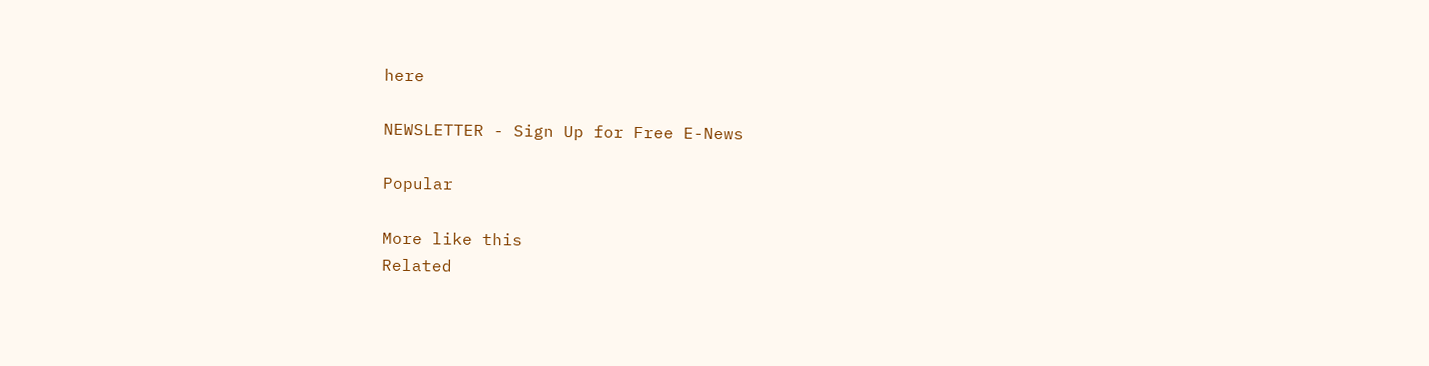here

NEWSLETTER - Sign Up for Free E-News

Popular

More like this
Related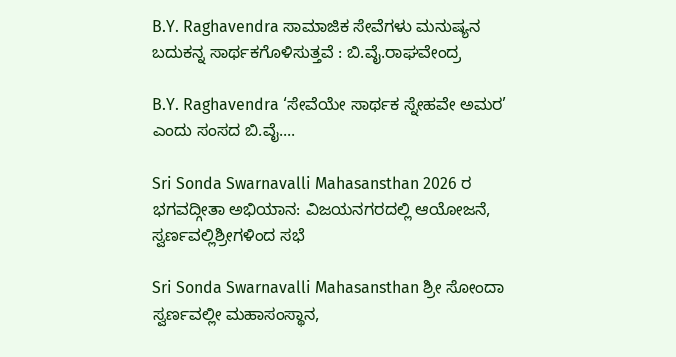B.Y. Raghavendra ಸಾಮಾಜಿಕ ಸೇವೆಗಳು ಮನುಷ್ಯನ ಬದುಕನ್ನ ಸಾರ್ಥಕಗೊಳಿಸುತ್ತವೆ : ಬಿ.ವೈ.ರಾಘವೇಂದ್ರ

B.Y. Raghavendra ‘ಸೇವೆಯೇ ಸಾರ್ಥಕ ಸ್ನೇಹವೇ ಅಮರ’ ಎಂದು ಸಂಸದ ಬಿ.ವೈ....

Sri Sonda Swarnavalli Mahasansthan 2026 ರ ಭಗವದ್ಗೀತಾ ಅಭಿಯಾನ: ವಿಜಯನಗರದಲ್ಲಿ ಆಯೋಜನೆ, ಸ್ವರ್ಣವಲ್ಲಿಶ್ರೀಗಳಿಂದ ಸಭೆ

Sri Sonda Swarnavalli Mahasansthan ಶ್ರೀ ಸೋಂದಾ ಸ್ವರ್ಣವಲ್ಲೀ ಮಹಾಸಂಸ್ಥಾನ,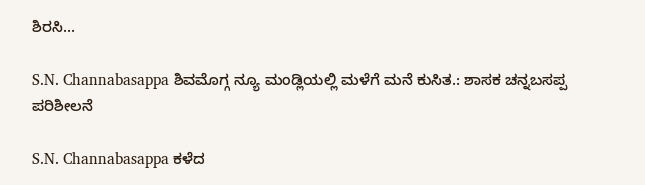ಶಿರಸಿ...

S.N. Channabasappa ಶಿವಮೊಗ್ಗ ನ್ಯೂ ಮಂಡ್ಲಿಯಲ್ಲಿ ಮಳೆಗೆ ಮನೆ ಕುಸಿತ.: ಶಾಸಕ ಚನ್ನಬಸಪ್ಪ ಪರಿಶೀಲನೆ

S.N. Channabasappa ಕಳೆದ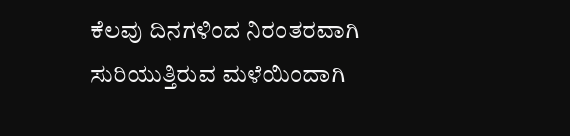ಕೆಲವು ದಿನಗಳಿಂದ ನಿರಂತರವಾಗಿ ಸುರಿಯುತ್ತಿರುವ ಮಳೆಯಿಂದಾಗಿ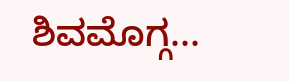ಶಿವಮೊಗ್ಗ...